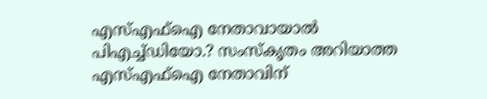എസ്എഫ്‌ഐ നേതാവായാല്‍ പിഎച്ച്ഡിയോ.? സംസ്‌കൃതം അറിയാത്ത എസ്എഫ്‌ഐ നേതാവിന്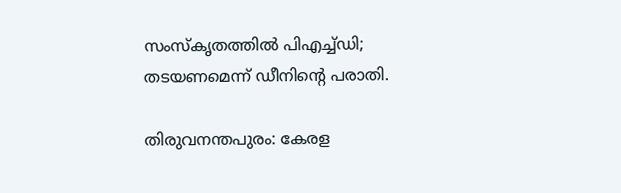സംസ്‌കൃതത്തില്‍ പിഎച്ച്ഡി; തടയണമെന്ന് ഡീനിന്റെ പരാതി.

തിരുവനന്തപുരം: കേരള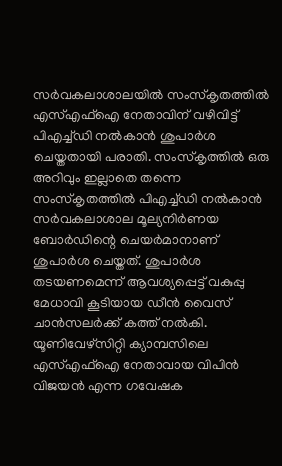സര്‍വകലാശാലയില്‍ സംസ്‌കൃതത്തില്‍ എസ്എഫ്‌ഐ നേതാവിന് വഴിവിട്ട് പിഎച്ച്ഡി നല്‍കാന്‍ ശുപാര്‍ശ ചെയ്തതായി പരാതി. സംസ്‌കൃത്തില്‍ ഒരു അറിവും ഇല്ലാതെ തന്നെ സംസ്‌കൃതത്തില്‍ പിഎച്ച്ഡി നല്‍കാന്‍ സര്‍വകലാശാല മൂല്യനിര്‍ണയ ബോര്‍ഡിന്റെ ചെയര്‍മാനാണ് ശുപാര്‍ശ ചെയ്തത്. ശുപാര്‍ശ തടയണമെന്ന് ആവശ്യപ്പെട്ട് വകുപ്പു മേധാവി കൂടിയായ ഡീന്‍ വൈസ് ചാന്‍സലര്‍ക്ക് കത്ത് നല്‍കി. യൂണിവേഴ്‌സിറ്റി ക്യാമ്പസിലെ എസ്എഫ്‌ഐ നേതാവായ വിപിന്‍ വിജയന്‍ എന്ന ഗവേഷക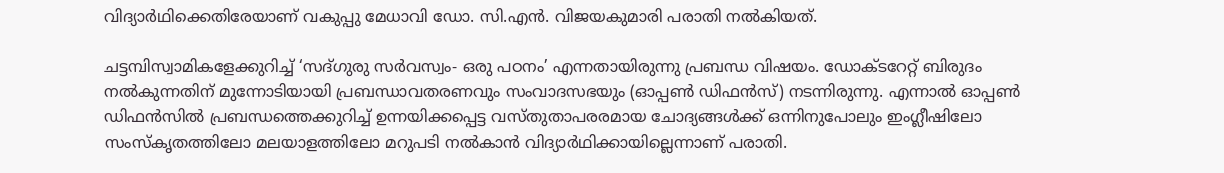വിദ്യാര്‍ഥിക്കെതിരേയാണ് വകുപ്പു മേധാവി ഡോ. സി.എന്‍. വിജയകുമാരി പരാതി നല്‍കിയത്.

ചട്ടമ്പിസ്വാമികളേക്കുറിച്ച് ‘സദ്ഗുരു സര്‍വസ്വം- ഒരു പഠനം’ എന്നതായിരുന്നു പ്രബന്ധ വിഷയം. ഡോക്ടറേറ്റ് ബിരുദം നല്‍കുന്നതിന് മുന്നോടിയായി പ്രബന്ധാവതരണവും സംവാദസഭയും (ഓപ്പണ്‍ ഡിഫന്‍സ്) നടന്നിരുന്നു. എന്നാല്‍ ഓപ്പണ്‍ ഡിഫന്‍സില്‍ പ്രബന്ധത്തെക്കുറിച്ച് ഉന്നയിക്കപ്പെട്ട വസ്തുതാപരരമായ ചോദ്യങ്ങള്‍ക്ക് ഒന്നിനുപോലും ഇംഗ്ലീഷിലോ സംസ്‌കൃതത്തിലോ മലയാളത്തിലോ മറുപടി നല്‍കാന്‍ വിദ്യാര്‍ഥിക്കായില്ലെന്നാണ് പരാതി.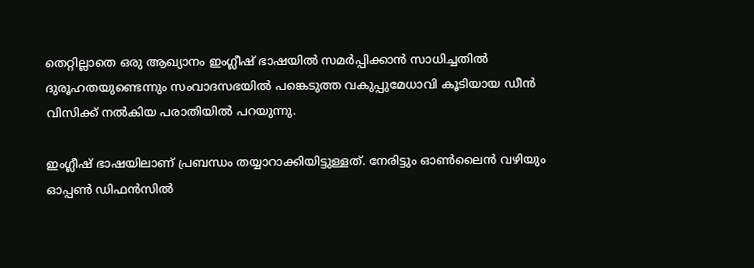തെറ്റില്ലാതെ ഒരു ആഖ്യാനം ഇംഗ്ലീഷ് ഭാഷയില്‍ സമര്‍പ്പിക്കാന്‍ സാധിച്ചതില്‍ ദുരൂഹതയുണ്ടെന്നും സംവാദസഭയില്‍ പങ്കെടുത്ത വകുപ്പുമേധാവി കൂടിയായ ഡീന്‍ വിസിക്ക് നല്‍കിയ പരാതിയില്‍ പറയുന്നു.

ഇംഗ്ലീഷ് ഭാഷയിലാണ് പ്രബന്ധം തയ്യാറാക്കിയിട്ടുള്ളത്. നേരിട്ടും ഓണ്‍ലൈന്‍ വഴിയും ഓപ്പണ്‍ ഡിഫന്‍സില്‍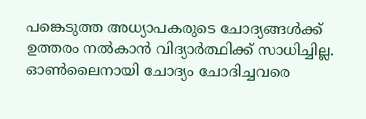പങ്കെടുത്ത അധ്യാപകരുടെ ചോദ്യങ്ങള്‍ക്ക് ഉത്തരം നല്‍കാന്‍ വിദ്യാര്‍ത്ഥിക്ക് സാധിച്ചില്ല. ഓണ്‍ലൈനായി ചോദ്യം ചോദിച്ചവരെ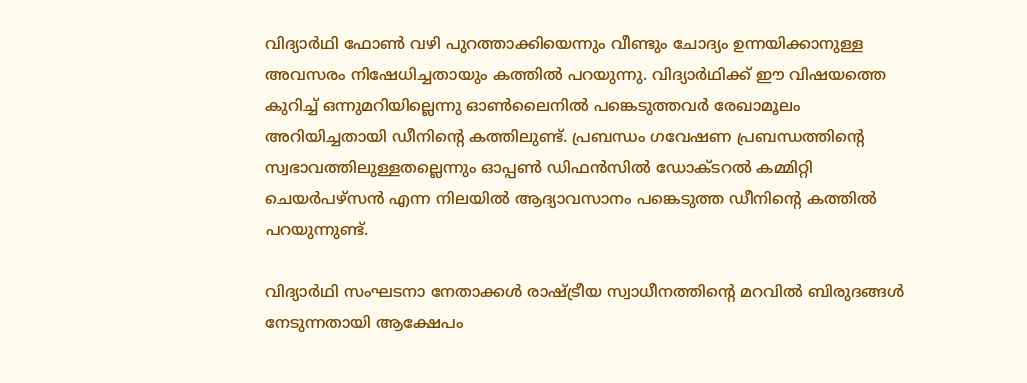വിദ്യാര്‍ഥി ഫോണ്‍ വഴി പുറത്താക്കിയെന്നും വീണ്ടും ചോദ്യം ഉന്നയിക്കാനുള്ള അവസരം നിഷേധിച്ചതായും കത്തില്‍ പറയുന്നു. വിദ്യാര്‍ഥിക്ക് ഈ വിഷയത്തെ കുറിച്ച് ഒന്നുമറിയില്ലെന്നു ഓണ്‍ലൈനില്‍ പങ്കെടുത്തവര്‍ രേഖാമൂലം അറിയിച്ചതായി ഡീനിന്റെ കത്തിലുണ്ട്. പ്രബന്ധം ഗവേഷണ പ്രബന്ധത്തിന്റെ സ്വഭാവത്തിലുള്ളതല്ലെന്നും ഓപ്പണ്‍ ഡിഫന്‍സില്‍ ഡോക്ടറല്‍ കമ്മിറ്റി ചെയര്‍പഴ്‌സന്‍ എന്ന നിലയില്‍ ആദ്യാവസാനം പങ്കെടുത്ത ഡീനിന്റെ കത്തില്‍ പറയുന്നുണ്ട്.

വിദ്യാര്‍ഥി സംഘടനാ നേതാക്കള്‍ രാഷ്ട്രീയ സ്വാധീനത്തിന്റെ മറവില്‍ ബിരുദങ്ങള്‍ നേടുന്നതായി ആക്ഷേപം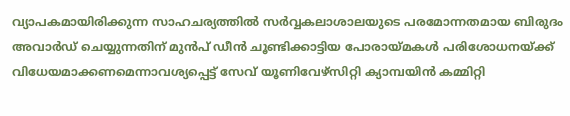വ്യാപകമായിരിക്കുന്ന സാഹചര്യത്തില്‍ സര്‍വ്വകലാശാലയുടെ പരമോന്നതമായ ബിരുദം അവാര്‍ഡ് ചെയ്യുന്നതിന് മുന്‍പ് ഡീന്‍ ചൂണ്ടിക്കാട്ടിയ പോരായ്മകള്‍ പരിശോധനയ്ക്ക് വിധേയമാക്കണമെന്നാവശ്യപ്പെട്ട് സേവ് യൂണിവേഴ്‌സിറ്റി ക്യാമ്പയിന്‍ കമ്മിറ്റി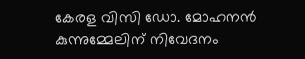കേരള വിസി ഡോ. മോഹനന്‍ കുന്നുമ്മേലിന് നിവേദനം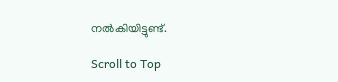നല്‍കിയിട്ടുണ്ട്.

Scroll to Top